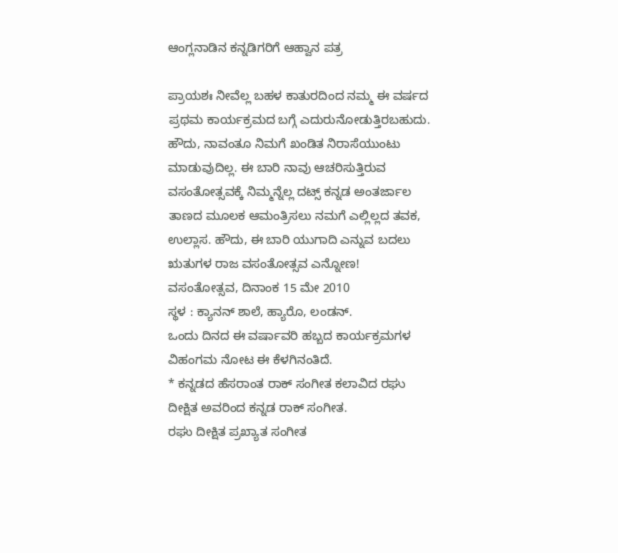ಆಂಗ್ಲನಾಡಿನ ಕನ್ನಡಿಗರಿಗೆ ಆಹ್ವಾನ ಪತ್ರ

ಪ್ರಾಯಶಃ ನೀವೆಲ್ಲ ಬಹಳ ಕಾತುರದಿಂದ ನಮ್ಮ ಈ ವರ್ಷದ ಪ್ರಥಮ ಕಾರ್ಯಕ್ರಮದ ಬಗ್ಗೆ ಎದುರುನೋಡುತ್ತಿರಬಹುದು. ಹೌದು, ನಾವಂತೂ ನಿಮಗೆ ಖಂಡಿತ ನಿರಾಸೆಯುಂಟು ಮಾಡುವುದಿಲ್ಲ. ಈ ಬಾರಿ ನಾವು ಆಚರಿಸುತ್ತಿರುವ ವಸಂತೋತ್ಸವಕ್ಕೆ ನಿಮ್ಮನ್ನೆಲ್ಲ ದಟ್ಸ್ ಕನ್ನಡ ಅಂತರ್ಜಾಲ ತಾಣದ ಮೂಲಕ ಆಮಂತ್ರಿಸಲು ನಮಗೆ ಎಲ್ಲಿಲ್ಲದ ತವಕ, ಉಲ್ಲಾಸ. ಹೌದು, ಈ ಬಾರಿ ಯುಗಾದಿ ಎನ್ನುವ ಬದಲು ಋತುಗಳ ರಾಜ ವಸಂತೋತ್ಸವ ಎನ್ನೋಣ!
ವಸಂತೋತ್ಸವ, ದಿನಾಂಕ 15 ಮೇ 2010
ಸ್ಥಳ : ಕ್ಯಾನನ್ ಶಾಲೆ, ಹ್ಯಾರೊ, ಲಂಡನ್.
ಒಂದು ದಿನದ ಈ ವರ್ಷಾವರಿ ಹಬ್ಬದ ಕಾರ್ಯಕ್ರಮಗಳ ವಿಹಂಗಮ ನೋಟ ಈ ಕೆಳಗಿನಂತಿದೆ.
* ಕನ್ನಡದ ಹೆಸರಾಂತ ರಾಕ್ ಸಂಗೀತ ಕಲಾವಿದ ರಘು ದೀಕ್ಷಿತ ಅವರಿಂದ ಕನ್ನಡ ರಾಕ್ ಸಂಗೀತ.
ರಘು ದೀಕ್ಷಿತ ಪ್ರಖ್ಯಾತ ಸಂಗೀತ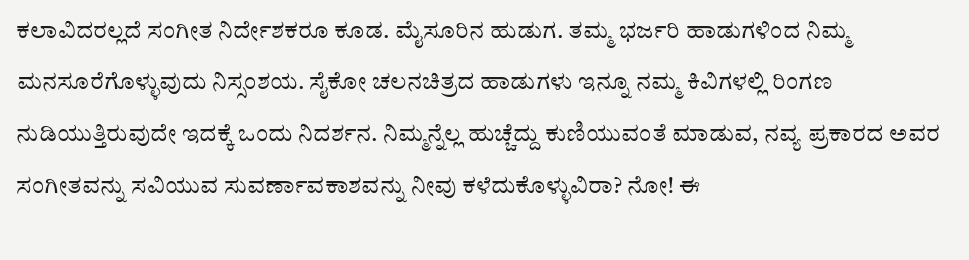ಕಲಾವಿದರಲ್ಲದೆ ಸಂಗೀತ ನಿರ್ದೇಶಕರೂ ಕೂಡ. ಮೈಸೂರಿನ ಹುಡುಗ. ತಮ್ಮ ಭರ್ಜರಿ ಹಾಡುಗಳಿಂದ ನಿಮ್ಮ ಮನಸೂರೆಗೊಳ್ಳುವುದು ನಿಸ್ಸಂಶಯ. ಸೈಕೋ ಚಲನಚಿತ್ರದ ಹಾಡುಗಳು ಇನ್ನೂ ನಮ್ಮ ಕಿವಿಗಳಲ್ಲಿ ರಿಂಗಣ ನುಡಿಯುತ್ತಿರುವುದೇ ಇದಕ್ಕೆ ಒಂದು ನಿದರ್ಶನ. ನಿಮ್ಮನ್ನೆಲ್ಲ ಹುಚ್ಚೆದ್ದು ಕುಣಿಯುವಂತೆ ಮಾಡುವ, ನವ್ಯ ಪ್ರಕಾರದ ಅವರ ಸಂಗೀತವನ್ನು ಸವಿಯುವ ಸುವರ್ಣಾವಕಾಶವನ್ನು ನೀವು ಕಳೆದುಕೊಳ್ಳುವಿರಾ? ನೋ! ಈ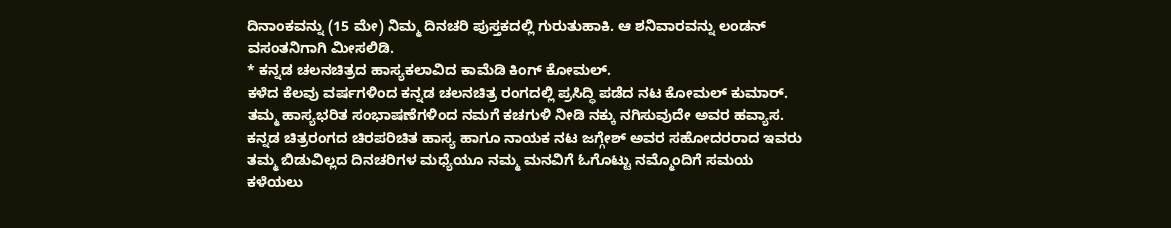ದಿನಾಂಕವನ್ನು (15 ಮೇ) ನಿಮ್ಮ ದಿನಚರಿ ಪುಸ್ತಕದಲ್ಲಿ ಗುರುತುಹಾಕಿ. ಆ ಶನಿವಾರವನ್ನು ಲಂಡನ್ ವಸಂತನಿಗಾಗಿ ಮೀಸಲಿಡಿ.
* ಕನ್ನಡ ಚಲನಚಿತ್ರದ ಹಾಸ್ಯಕಲಾವಿದ ಕಾಮೆಡಿ ಕಿಂಗ್ ಕೋಮಲ್.
ಕಳೆದ ಕೆಲವು ವರ್ಷಗಳಿಂದ ಕನ್ನಡ ಚಲನಚಿತ್ರ ರಂಗದಲ್ಲಿ ಪ್ರಸಿದ್ಧಿ ಪಡೆದ ನಟ ಕೋಮಲ್ ಕುಮಾರ್. ತಮ್ಮ ಹಾಸ್ಯಭರಿತ ಸಂಭಾಷಣೆಗಳಿಂದ ನಮಗೆ ಕಚಗುಳಿ ನೀಡಿ ನಕ್ಕು ನಗಿಸುವುದೇ ಅವರ ಹವ್ಯಾಸ. ಕನ್ನಡ ಚಿತ್ರರಂಗದ ಚಿರಪರಿಚಿತ ಹಾಸ್ಯ ಹಾಗೂ ನಾಯಕ ನಟ ಜಗ್ಗೇಶ್ ಅವರ ಸಹೋದರರಾದ ಇವರು ತಮ್ಮ ಬಿಡುವಿಲ್ಲದ ದಿನಚರಿಗಳ ಮಧ್ಯೆಯೂ ನಮ್ಮ ಮನವಿಗೆ ಓಗೊಟ್ಟು ನಮ್ಮೊಂದಿಗೆ ಸಮಯ ಕಳೆಯಲು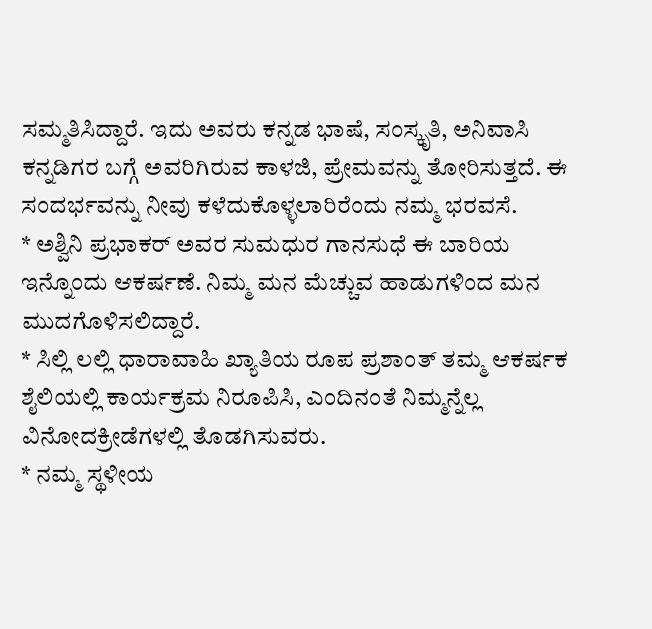ಸಮ್ಮತಿಸಿದ್ದಾರೆ. ಇದು ಅವರು ಕನ್ನಡ ಭಾಷೆ, ಸಂಸ್ಕೃತಿ, ಅನಿವಾಸಿ ಕನ್ನಡಿಗರ ಬಗ್ಗೆ ಅವರಿಗಿರುವ ಕಾಳಜಿ, ಪ್ರೇಮವನ್ನು ತೋರಿಸುತ್ತದೆ. ಈ ಸಂದರ್ಭವನ್ನು ನೀವು ಕಳೆದುಕೊಳ್ಳಲಾರಿರೆಂದು ನಮ್ಮ ಭರವಸೆ.
* ಅಶ್ವಿನಿ ಪ್ರಭಾಕರ್ ಅವರ ಸುಮಧುರ ಗಾನಸುಧೆ ಈ ಬಾರಿಯ ಇನ್ನೊಂದು ಆಕರ್ಷಣೆ. ನಿಮ್ಮ ಮನ ಮೆಚ್ಚುವ ಹಾಡುಗಳಿಂದ ಮನ ಮುದಗೊಳಿಸಲಿದ್ದಾರೆ.
* ಸಿಲ್ಲಿ ಲಲ್ಲಿ ಧಾರಾವಾಹಿ ಖ್ಯಾತಿಯ ರೂಪ ಪ್ರಶಾಂತ್ ತಮ್ಮ ಆಕರ್ಷಕ ಶೈಲಿಯಲ್ಲಿ ಕಾರ್ಯಕ್ರಮ ನಿರೂಪಿಸಿ, ಎಂದಿನಂತೆ ನಿಮ್ಮನ್ನೆಲ್ಲ ವಿನೋದಕ್ರೀಡೆಗಳಲ್ಲಿ ತೊಡಗಿಸುವರು.
* ನಮ್ಮ ಸ್ಥಳೀಯ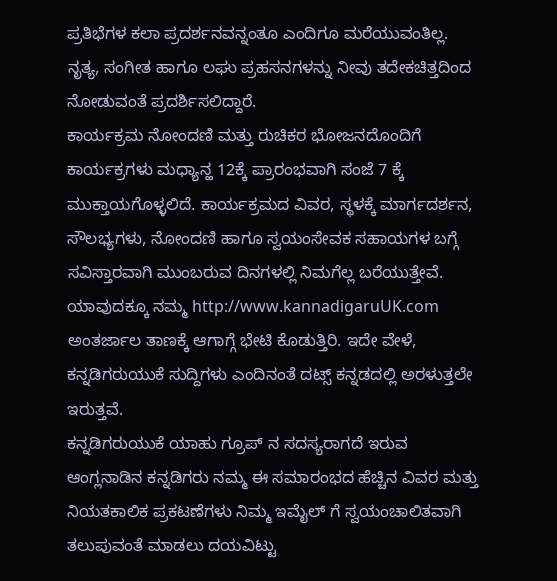ಪ್ರತಿಭೆಗಳ ಕಲಾ ಪ್ರದರ್ಶನವನ್ನಂತೂ ಎಂದಿಗೂ ಮರೆಯುವಂತಿಲ್ಲ. ನೃತ್ಯ, ಸಂಗೀತ ಹಾಗೂ ಲಘು ಪ್ರಹಸನಗಳನ್ನು ನೀವು ತದೇಕಚಿತ್ತದಿಂದ ನೋಡುವಂತೆ ಪ್ರದರ್ಶಿಸಲಿದ್ದಾರೆ.
ಕಾರ್ಯಕ್ರಮ ನೋಂದಣಿ ಮತ್ತು ರುಚಿಕರ ಭೋಜನದೊಂದಿಗೆ ಕಾರ್ಯಕ್ರಗಳು ಮಧ್ಯಾನ್ಹ 12ಕ್ಕೆ ಪ್ರಾರಂಭವಾಗಿ ಸಂಜೆ 7 ಕ್ಕೆ ಮುಕ್ತಾಯಗೊಳ್ಳಲಿದೆ. ಕಾರ್ಯಕ್ರಮದ ವಿವರ, ಸ್ಥಳಕ್ಕೆ ಮಾರ್ಗದರ್ಶನ, ಸೌಲಭ್ಯಗಳು, ನೋಂದಣಿ ಹಾಗೂ ಸ್ವಯಂಸೇವಕ ಸಹಾಯಗಳ ಬಗ್ಗೆ ಸವಿಸ್ತಾರವಾಗಿ ಮುಂಬರುವ ದಿನಗಳಲ್ಲಿ ನಿಮಗೆಲ್ಲ ಬರೆಯುತ್ತೇವೆ. ಯಾವುದಕ್ಕೂ ನಮ್ಮ http://www.kannadigaruUK.com ಅಂತರ್ಜಾಲ ತಾಣಕ್ಕೆ ಆಗಾಗ್ಗೆ ಭೇಟಿ ಕೊಡುತ್ತಿರಿ. ಇದೇ ವೇಳೆ, ಕನ್ನಡಿಗರುಯುಕೆ ಸುದ್ದಿಗಳು ಎಂದಿನಂತೆ ದಟ್ಸ್ ಕನ್ನಡದಲ್ಲಿ ಅರಳುತ್ತಲೇ ಇರುತ್ತವೆ.
ಕನ್ನಡಿಗರುಯುಕೆ ಯಾಹು ಗ್ರೂಪ್ ನ ಸದಸ್ಯರಾಗದೆ ಇರುವ ಆಂಗ್ಲನಾಡಿನ ಕನ್ನಡಿಗರು ನಮ್ಮ ಈ ಸಮಾರಂಭದ ಹೆಚ್ಚಿನ ವಿವರ ಮತ್ತು ನಿಯತಕಾಲಿಕ ಪ್ರಕಟಣೆಗಳು ನಿಮ್ಮ ಇಮೈಲ್ ಗೆ ಸ್ವಯಂಚಾಲಿತವಾಗಿ ತಲುಪುವಂತೆ ಮಾಡಲು ದಯವಿಟ್ಟು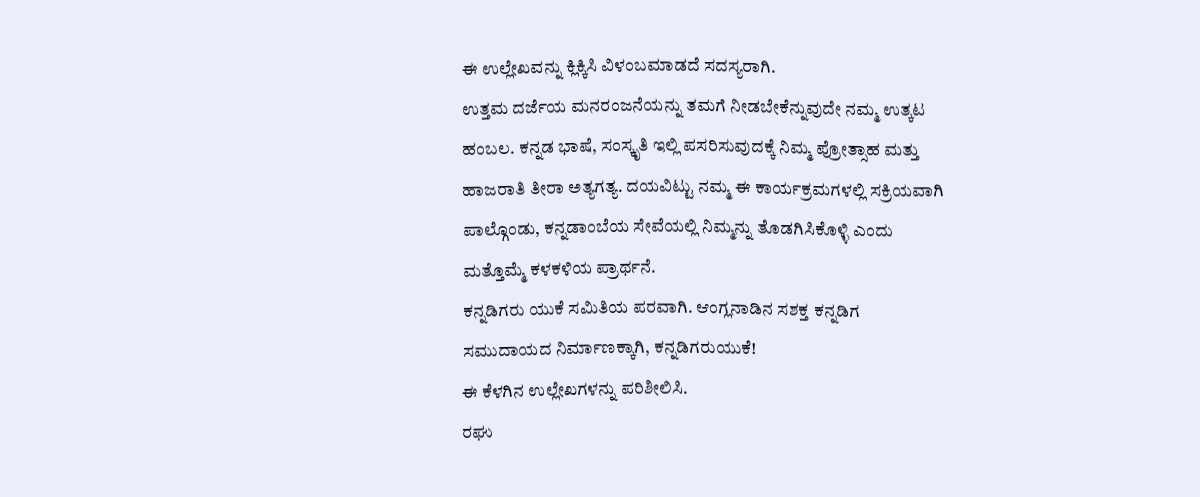ಈ ಉಲ್ಲೇಖವನ್ನು ಕ್ಲಿಕ್ಕಿಸಿ ವಿಳಂಬಮಾಡದೆ ಸದಸ್ಯರಾಗಿ.
ಉತ್ತಮ ದರ್ಜೆಯ ಮನರಂಜನೆಯನ್ನು ತಮಗೆ ನೀಡಬೇಕೆನ್ನುವುದೇ ನಮ್ಮ ಉತ್ಕಟ ಹಂಬಲ. ಕನ್ನಡ ಭಾಷೆ, ಸಂಸ್ಕೃತಿ ಇಲ್ಲಿ ಪಸರಿಸುವುದಕ್ಕೆ ನಿಮ್ಮ ಪ್ರೋತ್ಸಾಹ ಮತ್ತು ಹಾಜರಾತಿ ತೀರಾ ಅತ್ಯಗತ್ಯ. ದಯವಿಟ್ಟು ನಮ್ಮ ಈ ಕಾರ್ಯಕ್ರಮಗಳಲ್ಲಿ ಸಕ್ರಿಯವಾಗಿ ಪಾಲ್ಗೊಂಡು, ಕನ್ನಡಾಂಬೆಯ ಸೇವೆಯಲ್ಲಿ ನಿಮ್ಮನ್ನು ತೊಡಗಿಸಿಕೊಳ್ಳಿ ಎಂದು ಮತ್ತೊಮ್ಮೆ ಕಳಕಳಿಯ ಪ್ರಾರ್ಥನೆ.
ಕನ್ನಡಿಗರು ಯುಕೆ ಸಮಿತಿಯ ಪರವಾಗಿ. ಆಂಗ್ಲನಾಡಿನ ಸಶಕ್ತ ಕನ್ನಡಿಗ ಸಮುದಾಯದ ನಿರ್ಮಾಣಕ್ಕಾಗಿ, ಕನ್ನಡಿಗರುಯುಕೆ!
ಈ ಕೆಳಗಿನ ಉಲ್ಲೇಖಗಳನ್ನು ಪರಿಶೀಲಿಸಿ.
ರಘು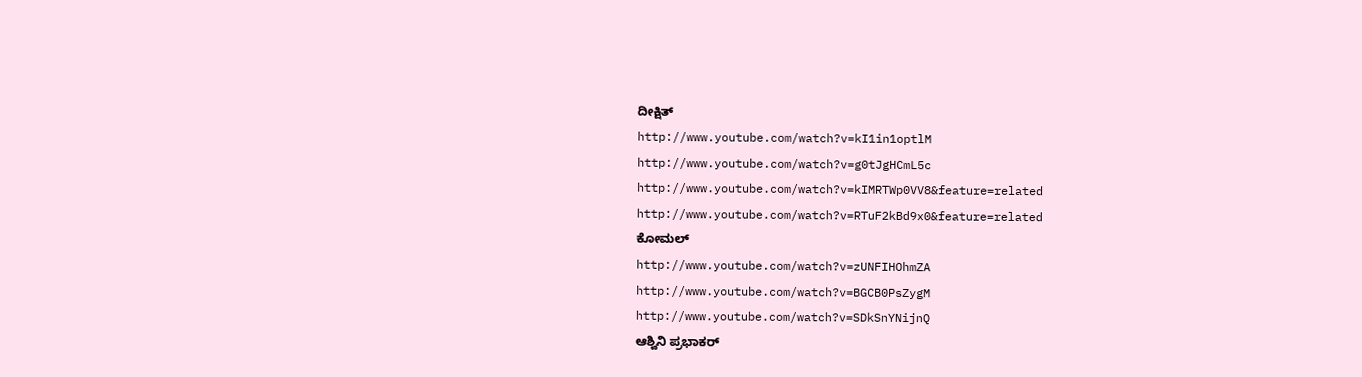ದೀಕ್ಷಿತ್
http://www.youtube.com/watch?v=kI1in1optlM
http://www.youtube.com/watch?v=g0tJgHCmL5c
http://www.youtube.com/watch?v=kIMRTWp0VV8&feature=related
http://www.youtube.com/watch?v=RTuF2kBd9x0&feature=related
ಕೋಮಲ್
http://www.youtube.com/watch?v=zUNFIHOhmZA
http://www.youtube.com/watch?v=BGCB0PsZygM
http://www.youtube.com/watch?v=SDkSnYNijnQ
ಆಶ್ವಿನಿ ಪ್ರಭಾಕರ್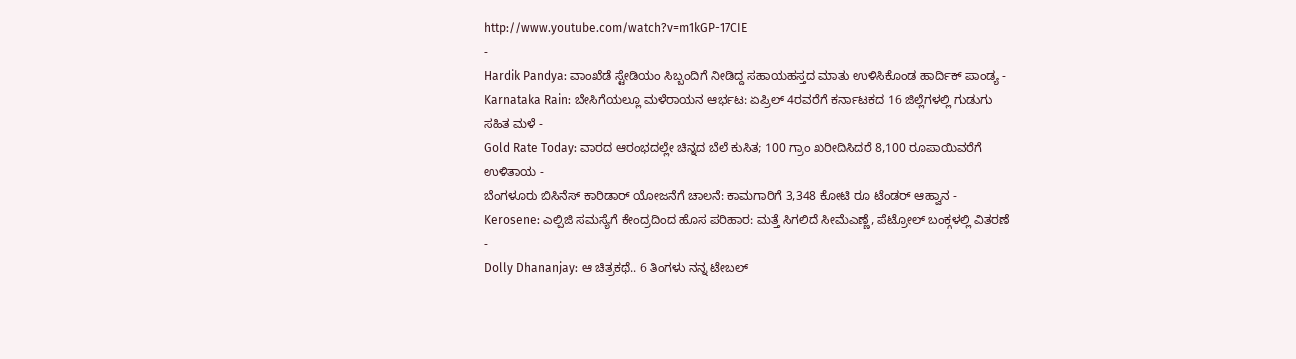http://www.youtube.com/watch?v=m1kGP-17CIE
-
Hardik Pandya: ವಾಂಖೆಡೆ ಸ್ಟೇಡಿಯಂ ಸಿಬ್ಬಂದಿಗೆ ನೀಡಿದ್ದ ಸಹಾಯಹಸ್ತದ ಮಾತು ಉಳಿಸಿಕೊಂಡ ಹಾರ್ದಿಕ್ ಪಾಂಡ್ಯ -
Karnataka Rain: ಬೇಸಿಗೆಯಲ್ಲೂ ಮಳೆರಾಯನ ಆರ್ಭಟ: ಏಪ್ರಿಲ್ 4ರವರೆಗೆ ಕರ್ನಾಟಕದ 16 ಜಿಲ್ಲೆಗಳಲ್ಲಿ ಗುಡುಗು ಸಹಿತ ಮಳೆ -
Gold Rate Today: ವಾರದ ಆರಂಭದಲ್ಲೇ ಚಿನ್ನದ ಬೆಲೆ ಕುಸಿತ; 100 ಗ್ರಾಂ ಖರೀದಿಸಿದರೆ 8,100 ರೂಪಾಯಿವರೆಗೆ ಉಳಿತಾಯ -
ಬೆಂಗಳೂರು ಬಿಸಿನೆಸ್ ಕಾರಿಡಾರ್ ಯೋಜನೆಗೆ ಚಾಲನೆ: ಕಾಮಗಾರಿಗೆ 3,348 ಕೋಟಿ ರೂ ಟೆಂಡರ್ ಆಹ್ವಾನ -
Kerosene: ಎಲ್ಪಿಜಿ ಸಮಸ್ಯೆಗೆ ಕೇಂದ್ರದಿಂದ ಹೊಸ ಪರಿಹಾರ: ಮತ್ತೆ ಸಿಗಲಿದೆ ಸೀಮೆಎಣ್ಣೆ, ಪೆಟ್ರೋಲ್ ಬಂಕ್ಗಳಲ್ಲಿ ವಿತರಣೆ -
Dolly Dhananjay: ಆ ಚಿತ್ರಕಥೆ.. 6 ತಿಂಗಳು ನನ್ನ ಟೇಬಲ್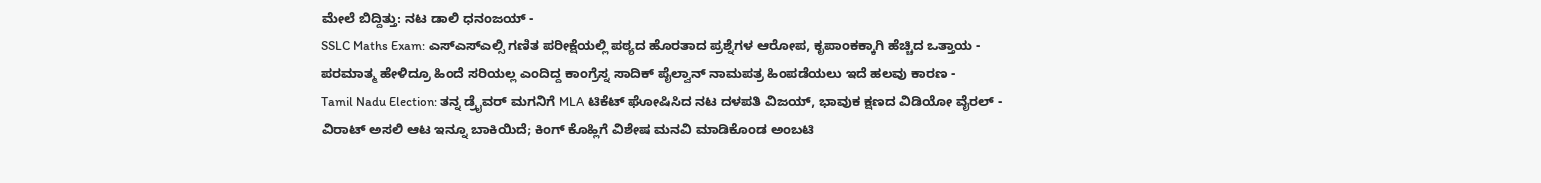ಮೇಲೆ ಬಿದ್ದಿತ್ತು: ನಟ ಡಾಲಿ ಧನಂಜಯ್ -
SSLC Maths Exam: ಎಸ್ಎಸ್ಎಲ್ಸಿ ಗಣಿತ ಪರೀಕ್ಷೆಯಲ್ಲಿ ಪಠ್ಯದ ಹೊರತಾದ ಪ್ರಶ್ನೆಗಳ ಆರೋಪ, ಕೃಪಾಂಕಕ್ಕಾಗಿ ಹೆಚ್ಚಿದ ಒತ್ತಾಯ -
ಪರಮಾತ್ಮ ಹೇಳಿದ್ರೂ ಹಿಂದೆ ಸರಿಯಲ್ಲ ಎಂದಿದ್ದ ಕಾಂಗ್ರೆಸ್ನ ಸಾದಿಕ್ ಪೈಲ್ವಾನ್ ನಾಮಪತ್ರ ಹಿಂಪಡೆಯಲು ಇದೆ ಹಲವು ಕಾರಣ -
Tamil Nadu Election: ತನ್ನ ಡ್ರೈವರ್ ಮಗನಿಗೆ MLA ಟಿಕೆಟ್ ಘೋಷಿಸಿದ ನಟ ದಳಪತಿ ವಿಜಯ್, ಭಾವುಕ ಕ್ಷಣದ ವಿಡಿಯೋ ವೈರಲ್ -
ವಿರಾಟ್ ಅಸಲಿ ಆಟ ಇನ್ನೂ ಬಾಕಿಯಿದೆ; ಕಿಂಗ್ ಕೊಹ್ಲಿಗೆ ವಿಶೇಷ ಮನವಿ ಮಾಡಿಕೊಂಡ ಅಂಬಟಿ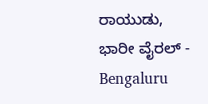ರಾಯುಡು, ಭಾರೀ ವೈರಲ್ -
Bengaluru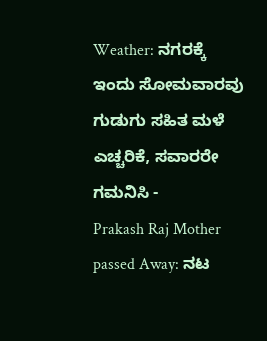Weather: ನಗರಕ್ಕೆ ಇಂದು ಸೋಮವಾರವು ಗುಡುಗು ಸಹಿತ ಮಳೆ ಎಚ್ಚರಿಕೆ, ಸವಾರರೇ ಗಮನಿಸಿ -
Prakash Raj Mother passed Away: ನಟ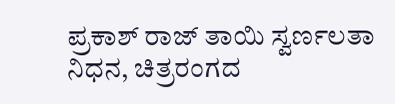ಪ್ರಕಾಶ್ ರಾಜ್ ತಾಯಿ ಸ್ವರ್ಣಲತಾ ನಿಧನ, ಚಿತ್ರರಂಗದ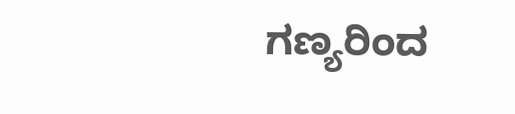ಗಣ್ಯರಿಂದ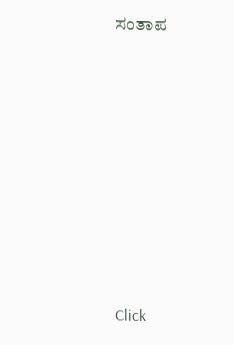ಸಂತಾಪ












Click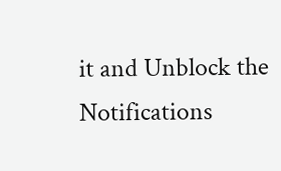it and Unblock the Notifications